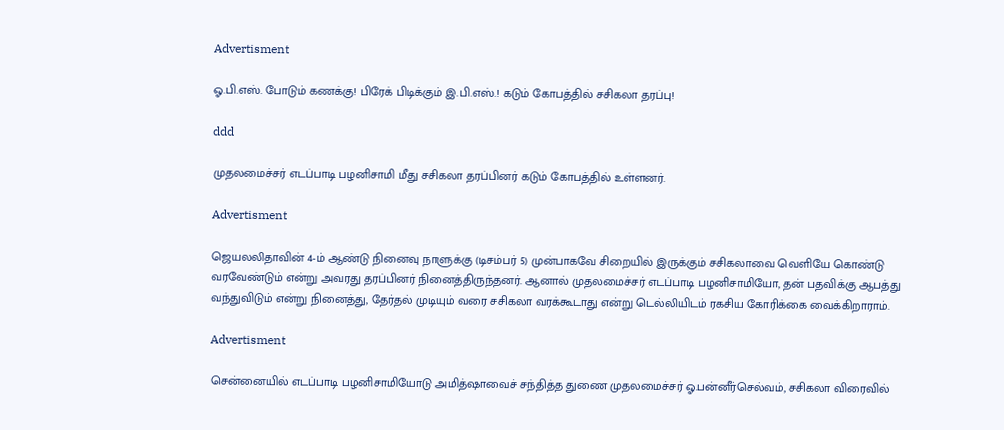Advertisment

ஓ.பி.எஸ். போடும் கணக்கு! பிரேக் பிடிக்கும் இ.பி.எஸ்.! கடும் கோபத்தில் சசிகலா தரப்பு!

ddd

முதலமைச்சர் எடப்பாடி பழனிசாமி மீது சசிகலா தரப்பினர் கடும் கோபத்தில் உள்ளனர்.

Advertisment

ஜெயலலிதாவின் 4-ம் ஆண்டு நினைவு நாளுக்கு (டிசம்பர் 5) முன்பாகவே சிறையில் இருக்கும் சசிகலாவை வெளியே கொண்டு வரவேண்டும் என்று அவரது தரப்பினர் நினைத்திருந்தனர். ஆனால் முதலமைச்சர் எடப்பாடி பழனிசாமியோ, தன் பதவிக்கு ஆபத்து வந்துவிடும் என்று நினைத்து, தேர்தல் முடியும் வரை சசிகலா வரக்கூடாது என்று டெல்லியிடம் ரகசிய கோரிக்கை வைக்கிறாராம்.

Advertisment

சென்னையில் எடப்பாடி பழனிசாமியோடு அமித்ஷாவைச் சந்தித்த துணை முதலமைச்சர் ஓ.பன்னீர்செல்வம், சசிகலா விரைவில்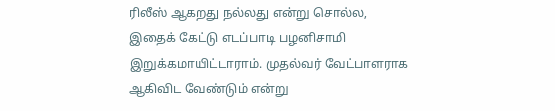ரிலீஸ் ஆகறது நல்லது என்று சொல்ல, இதைக் கேட்டு எடப்பாடி பழனிசாமி இறுக்கமாயிட்டாராம். முதல்வர் வேட்பாளராக ஆகிவிட வேண்டும் என்று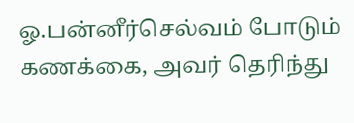ஓ.பன்னீர்செல்வம் போடும் கணக்கை, அவர் தெரிந்து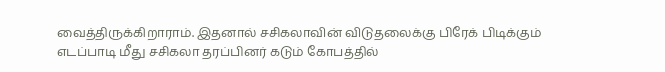வைத்திருக்கிறாராம். இதனால் சசிகலாவின் விடுதலைக்கு பிரேக் பிடிக்கும் எடப்பாடி மீது சசிகலா தரப்பினர் கடும் கோபத்தில்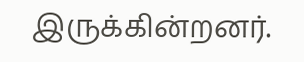இருக்கின்றனர்.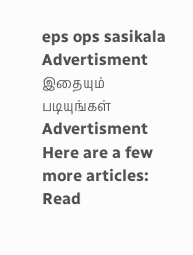eps ops sasikala
Advertisment
இதையும் படியுங்கள்
Advertisment
Here are a few more articles:
Read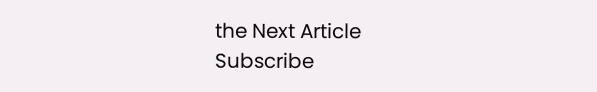the Next Article
Subscribe